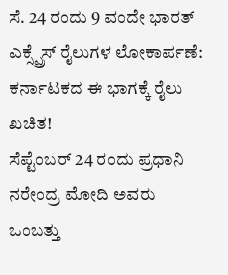ಸೆ. 24 ರಂದು 9 ವಂದೇ ಭಾರತ್ ಎಕ್ಸ್ಪ್ರೆಸ್ ರೈಲುಗಳ ಲೋಕಾರ್ಪಣೆ: ಕರ್ನಾಟಕದ ಈ ಭಾಗಕ್ಕೆ ರೈಲು ಖಚಿತ!
ಸೆಪ್ಟೆಂಬರ್ 24 ರಂದು ಪ್ರಧಾನಿ ನರೇಂದ್ರ ಮೋದಿ ಅವರು ಒಂಬತ್ತು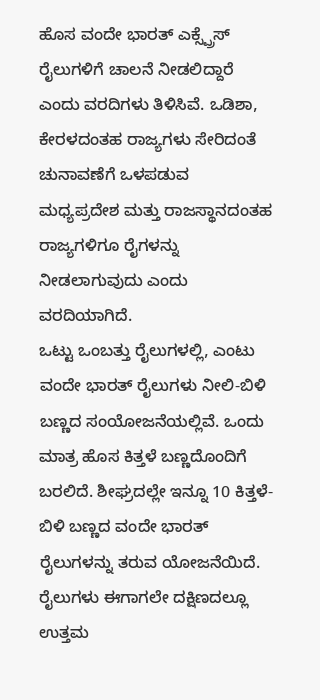ಹೊಸ ವಂದೇ ಭಾರತ್ ಎಕ್ಸ್ಪ್ರೆಸ್ ರೈಲುಗಳಿಗೆ ಚಾಲನೆ ನೀಡಲಿದ್ದಾರೆ ಎಂದು ವರದಿಗಳು ತಿಳಿಸಿವೆ. ಒಡಿಶಾ, ಕೇರಳದಂತಹ ರಾಜ್ಯಗಳು ಸೇರಿದಂತೆ ಚುನಾವಣೆಗೆ ಒಳಪಡುವ ಮಧ್ಯಪ್ರದೇಶ ಮತ್ತು ರಾಜಸ್ಥಾನದಂತಹ ರಾಜ್ಯಗಳಿಗೂ ರೈಗಳನ್ನು ನೀಡಲಾಗುವುದು ಎಂದು ವರದಿಯಾಗಿದೆ.
ಒಟ್ಟು ಒಂಬತ್ತು ರೈಲುಗಳಲ್ಲಿ, ಎಂಟು ವಂದೇ ಭಾರತ್ ರೈಲುಗಳು ನೀಲಿ-ಬಿಳಿ ಬಣ್ಣದ ಸಂಯೋಜನೆಯಲ್ಲಿವೆ. ಒಂದು ಮಾತ್ರ ಹೊಸ ಕಿತ್ತಳೆ ಬಣ್ಣದೊಂದಿಗೆ ಬರಲಿದೆ. ಶೀಘ್ರದಲ್ಲೇ ಇನ್ನೂ 10 ಕಿತ್ತಳೆ-ಬಿಳಿ ಬಣ್ಣದ ವಂದೇ ಭಾರತ್ ರೈಲುಗಳನ್ನು ತರುವ ಯೋಜನೆಯಿದೆ. ರೈಲುಗಳು ಈಗಾಗಲೇ ದಕ್ಷಿಣದಲ್ಲೂ ಉತ್ತಮ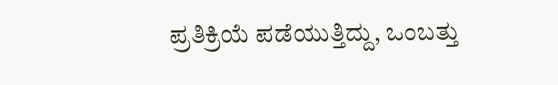ಪ್ರತಿಕ್ರಿಯೆ ಪಡೆಯುತ್ತಿದ್ದು, ಒಂಬತ್ತು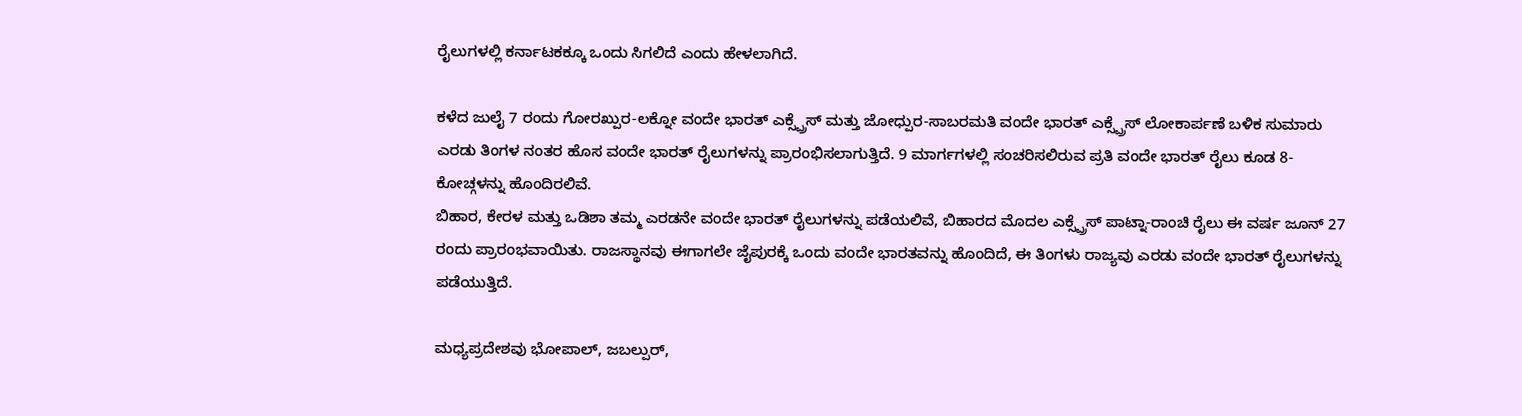ರೈಲುಗಳಲ್ಲಿ ಕರ್ನಾಟಕಕ್ಕೂ ಒಂದು ಸಿಗಲಿದೆ ಎಂದು ಹೇಳಲಾಗಿದೆ.

ಕಳೆದ ಜುಲೈ 7 ರಂದು ಗೋರಖ್ಪುರ-ಲಕ್ನೋ ವಂದೇ ಭಾರತ್ ಎಕ್ಸ್ಪ್ರೆಸ್ ಮತ್ತು ಜೋಧ್ಪುರ-ಸಾಬರಮತಿ ವಂದೇ ಭಾರತ್ ಎಕ್ಸ್ಪ್ರೆಸ್ ಲೋಕಾರ್ಪಣೆ ಬಳಿಕ ಸುಮಾರು ಎರಡು ತಿಂಗಳ ನಂತರ ಹೊಸ ವಂದೇ ಭಾರತ್ ರೈಲುಗಳನ್ನು ಪ್ರಾರಂಭಿಸಲಾಗುತ್ತಿದೆ. 9 ಮಾರ್ಗಗಳಲ್ಲಿ ಸಂಚರಿಸಲಿರುವ ಪ್ರತಿ ವಂದೇ ಭಾರತ್ ರೈಲು ಕೂಡ 8-ಕೋಚ್ಗಳನ್ನು ಹೊಂದಿರಲಿವೆ.
ಬಿಹಾರ, ಕೇರಳ ಮತ್ತು ಒಡಿಶಾ ತಮ್ಮ ಎರಡನೇ ವಂದೇ ಭಾರತ್ ರೈಲುಗಳನ್ನು ಪಡೆಯಲಿವೆ, ಬಿಹಾರದ ಮೊದಲ ಎಕ್ಸ್ಪ್ರೆಸ್ ಪಾಟ್ನಾ-ರಾಂಚಿ ರೈಲು ಈ ವರ್ಷ ಜೂನ್ 27 ರಂದು ಪ್ರಾರಂಭವಾಯಿತು. ರಾಜಸ್ಥಾನವು ಈಗಾಗಲೇ ಜೈಪುರಕ್ಕೆ ಒಂದು ವಂದೇ ಭಾರತವನ್ನು ಹೊಂದಿದೆ, ಈ ತಿಂಗಳು ರಾಜ್ಯವು ಎರಡು ವಂದೇ ಭಾರತ್ ರೈಲುಗಳನ್ನು ಪಡೆಯುತ್ತಿದೆ.

ಮಧ್ಯಪ್ರದೇಶವು ಭೋಪಾಲ್, ಜಬಲ್ಪುರ್,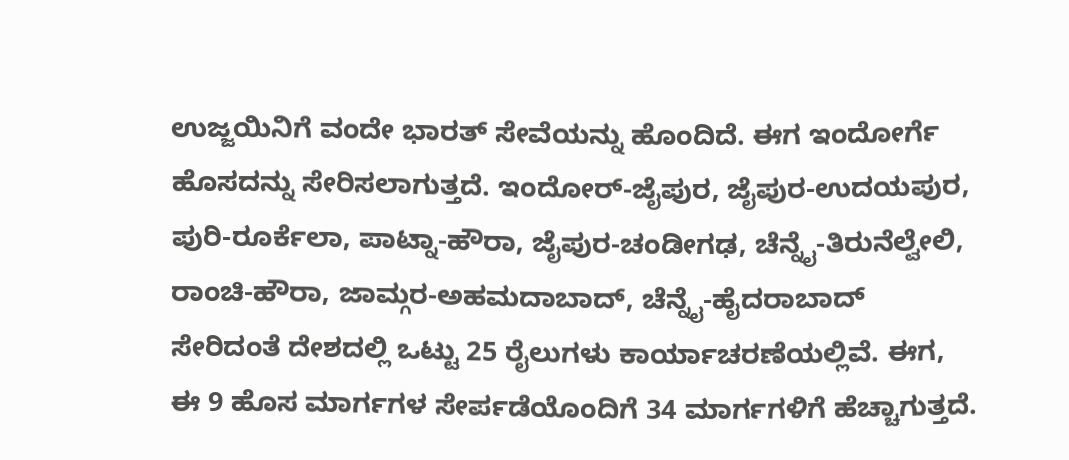ಉಜ್ಜಯಿನಿಗೆ ವಂದೇ ಭಾರತ್ ಸೇವೆಯನ್ನು ಹೊಂದಿದೆ. ಈಗ ಇಂದೋರ್ಗೆ ಹೊಸದನ್ನು ಸೇರಿಸಲಾಗುತ್ತದೆ. ಇಂದೋರ್-ಜೈಪುರ, ಜೈಪುರ-ಉದಯಪುರ, ಪುರಿ-ರೂರ್ಕೆಲಾ, ಪಾಟ್ನಾ-ಹೌರಾ, ಜೈಪುರ-ಚಂಡೀಗಢ, ಚೆನ್ನೈ-ತಿರುನೆಲ್ವೇಲಿ, ರಾಂಚಿ-ಹೌರಾ, ಜಾಮ್ಗರ-ಅಹಮದಾಬಾದ್, ಚೆನ್ನೈ-ಹೈದರಾಬಾದ್ ಸೇರಿದಂತೆ ದೇಶದಲ್ಲಿ ಒಟ್ಟು 25 ರೈಲುಗಳು ಕಾರ್ಯಾಚರಣೆಯಲ್ಲಿವೆ. ಈಗ, ಈ 9 ಹೊಸ ಮಾರ್ಗಗಳ ಸೇರ್ಪಡೆಯೊಂದಿಗೆ 34 ಮಾರ್ಗಗಳಿಗೆ ಹೆಚ್ಚಾಗುತ್ತದೆ.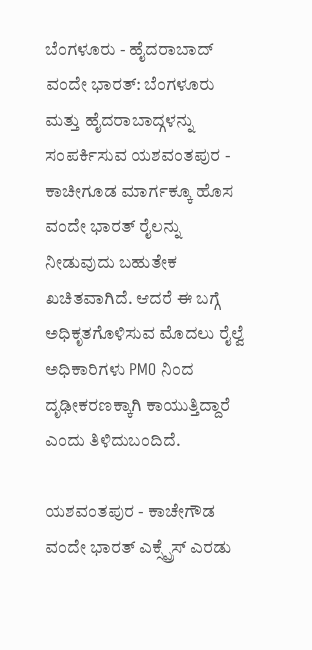ಬೆಂಗಳೂರು - ಹೈದರಾಬಾದ್ ವಂದೇ ಭಾರತ್: ಬೆಂಗಳೂರು ಮತ್ತು ಹೈದರಾಬಾದ್ಗಳನ್ನು ಸಂಪರ್ಕಿಸುವ ಯಶವಂತಪುರ - ಕಾಚೀಗೂಡ ಮಾರ್ಗಕ್ಕೂ ಹೊಸ ವಂದೇ ಭಾರತ್ ರೈಲನ್ನು ನೀಡುವುದು ಬಹುತೇಕ ಖಚಿತವಾಗಿದೆ. ಆದರೆ ಈ ಬಗ್ಗೆ ಅಧಿಕೃತಗೊಳಿಸುವ ಮೊದಲು ರೈಲ್ವೆ ಅಧಿಕಾರಿಗಳು PMO ನಿಂದ ದೃಢೀಕರಣಕ್ಕಾಗಿ ಕಾಯುತ್ತಿದ್ದಾರೆ ಎಂದು ತಿಳಿದುಬಂದಿದೆ.

ಯಶವಂತಪುರ - ಕಾಚೇಗೌಡ ವಂದೇ ಭಾರತ್ ಎಕ್ಸ್ಪ್ರೆಸ್ ಎರಡು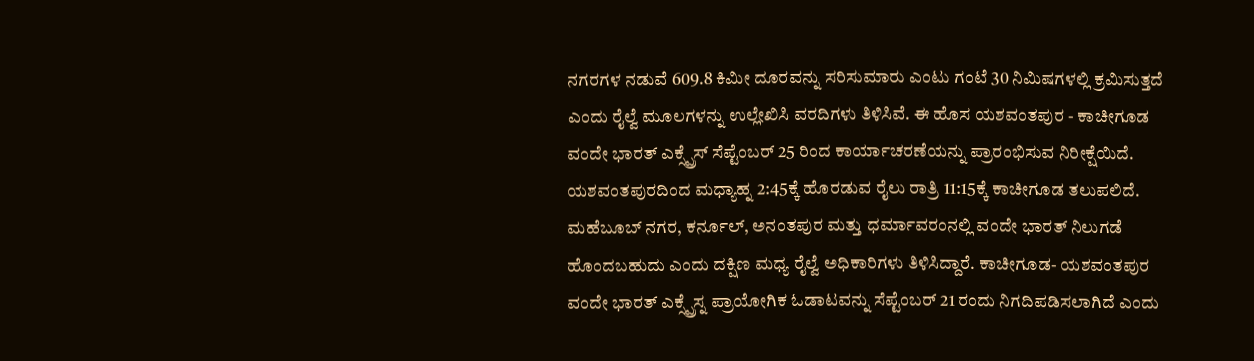ನಗರಗಳ ನಡುವೆ 609.8 ಕಿಮೀ ದೂರವನ್ನು ಸರಿಸುಮಾರು ಎಂಟು ಗಂಟೆ 30 ನಿಮಿಷಗಳಲ್ಲಿ ಕ್ರಮಿಸುತ್ತದೆ ಎಂದು ರೈಲ್ವೆ ಮೂಲಗಳನ್ನು ಉಲ್ಲೇಖಿಸಿ ವರದಿಗಳು ತಿಳಿಸಿವೆ. ಈ ಹೊಸ ಯಶವಂತಪುರ - ಕಾಚೀಗೂಡ ವಂದೇ ಭಾರತ್ ಎಕ್ಸ್ಪ್ರೆಸ್ ಸೆಪ್ಟೆಂಬರ್ 25 ರಿಂದ ಕಾರ್ಯಾಚರಣೆಯನ್ನು ಪ್ರಾರಂಭಿಸುವ ನಿರೀಕ್ಷೆಯಿದೆ. ಯಶವಂತಪುರದಿಂದ ಮಧ್ಯಾಹ್ನ 2:45ಕ್ಕೆ ಹೊರಡುವ ರೈಲು ರಾತ್ರಿ 11:15ಕ್ಕೆ ಕಾಚೀಗೂಡ ತಲುಪಲಿದೆ.
ಮಹೆಬೂಬ್ ನಗರ, ಕರ್ನೂಲ್, ಅನಂತಪುರ ಮತ್ತು ಧರ್ಮಾವರಂನಲ್ಲಿ ವಂದೇ ಭಾರತ್ ನಿಲುಗಡೆ ಹೊಂದಬಹುದು ಎಂದು ದಕ್ಷಿಣ ಮಧ್ಯ ರೈಲ್ವೆ ಅಧಿಕಾರಿಗಳು ತಿಳಿಸಿದ್ದಾರೆ. ಕಾಚೀಗೂಡ- ಯಶವಂತಪುರ ವಂದೇ ಭಾರತ್ ಎಕ್ಸ್ಪ್ರೆಸ್ನ ಪ್ರಾಯೋಗಿಕ ಓಡಾಟವನ್ನು ಸೆಪ್ಟೆಂಬರ್ 21 ರಂದು ನಿಗದಿಪಡಿಸಲಾಗಿದೆ ಎಂದು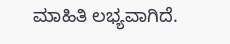ಮಾಹಿತಿ ಲಭ್ಯವಾಗಿದೆ.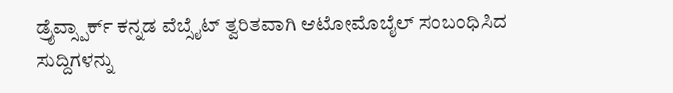ಡ್ರೈವ್ಸ್ಪಾರ್ಕ್ ಕನ್ನಡ ವೆಬ್ಸೈಟ್ ತ್ವರಿತವಾಗಿ ಆಟೋಮೊಬೈಲ್ ಸಂಬಂಧಿಸಿದ ಸುದ್ದಿಗಳನ್ನು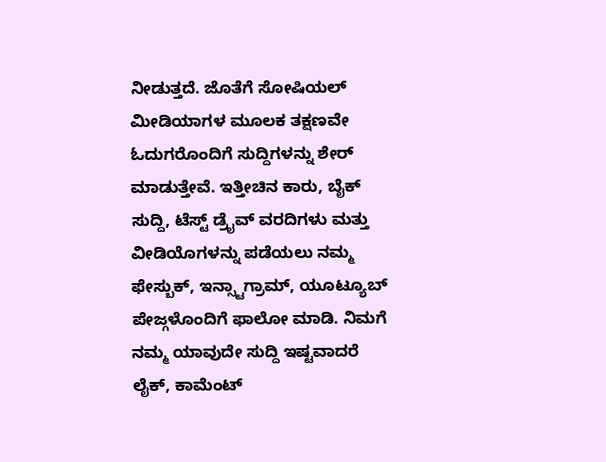ನೀಡುತ್ತದೆ. ಜೊತೆಗೆ ಸೋಷಿಯಲ್ ಮೀಡಿಯಾಗಳ ಮೂಲಕ ತಕ್ಷಣವೇ ಓದುಗರೊಂದಿಗೆ ಸುದ್ದಿಗಳನ್ನು ಶೇರ್ ಮಾಡುತ್ತೇವೆ. ಇತ್ತೀಚಿನ ಕಾರು, ಬೈಕ್ ಸುದ್ದಿ, ಟೆಸ್ಟ್ ಡ್ರೈವ್ ವರದಿಗಳು ಮತ್ತು ವೀಡಿಯೊಗಳನ್ನು ಪಡೆಯಲು ನಮ್ಮ ಫೇಸ್ಬುಕ್, ಇನ್ಸ್ಟಾಗ್ರಾಮ್, ಯೂಟ್ಯೂಬ್ ಪೇಜ್ಗಳೊಂದಿಗೆ ಫಾಲೋ ಮಾಡಿ. ನಿಮಗೆ ನಮ್ಮ ಯಾವುದೇ ಸುದ್ದಿ ಇಷ್ಟವಾದರೆ ಲೈಕ್, ಕಾಮೆಂಟ್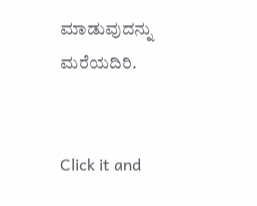ಮಾಡುವುದನ್ನು ಮರೆಯದಿರಿ.


Click it and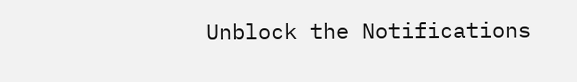Unblock the Notifications